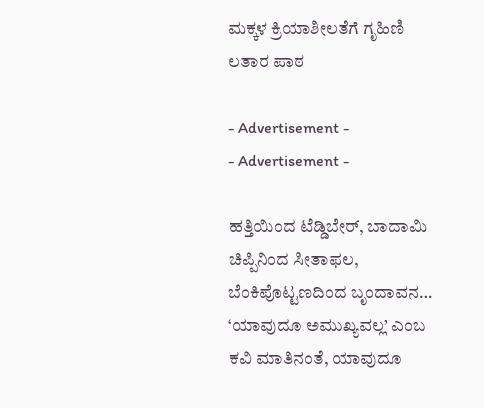ಮಕ್ಕಳ ಕ್ರಿಯಾಶೀಲತೆಗೆ ಗೃಹಿಣಿ ಲತಾರ ಪಾಠ

- Advertisement -
- Advertisement -

ಹತ್ತಿಯಿಂದ ಟೆಡ್ಡಿಬೇರ್, ಬಾದಾಮಿ ಚಿಪ್ಪಿನಿಂದ ಸೀತಾಫಲ, ಬೆಂಕಿಪೊಟ್ಟಣದಿಂದ ಬೃಂದಾವನ… ‘ಯಾವುದೂ ಅಮುಖ್ಯವಲ್ಲ’ ಎಂಬ ಕವಿ ಮಾತಿನಂತೆ, ಯಾವುದೂ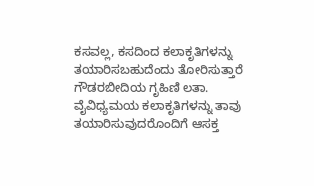ಕಸವಲ್ಲ, ಕಸದಿಂದ ಕಲಾಕೃತಿಗಳನ್ನು ತಯಾರಿಸಬಹುದೆಂದು ತೋರಿಸುತ್ತಾರೆ ಗೌಡರಬೀದಿಯ ಗೃಹಿಣಿ ಲತಾ.
ವೈವಿಧ್ಯಮಯ ಕಲಾಕೃತಿಗಳನ್ನು ತಾವು ತಯಾರಿಸುವುದರೊಂದಿಗೆ ಆಸಕ್ತ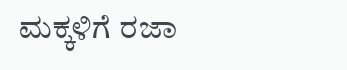ಮಕ್ಕಳಿಗೆ ರಜಾ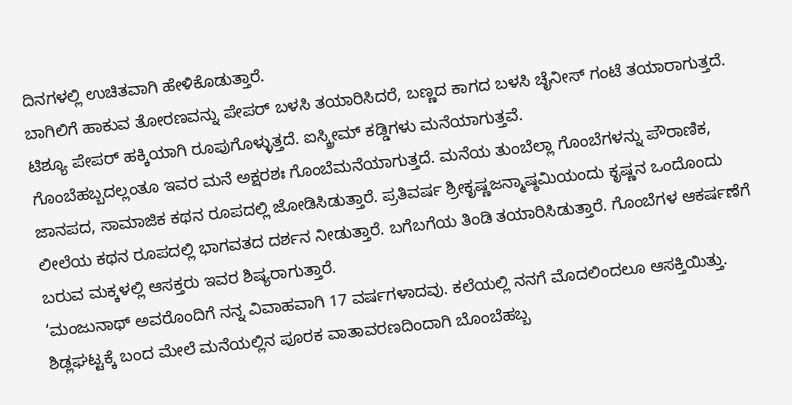ದಿನಗಳಲ್ಲಿ ಉಚಿತವಾಗಿ ಹೇಳಿಕೊಡುತ್ತಾರೆ.
ಬಾಗಿಲಿಗೆ ಹಾಕುವ ತೋರಣವನ್ನು ಪೇಪರ್ ಬಳಸಿ ತಯಾರಿಸಿದರೆ, ಬಣ್ಣದ ಕಾಗದ ಬಳಸಿ ಚೈನೀಸ್ ಗಂಟೆ ತಯಾರಾಗುತ್ತದೆ. ಟಿಶ್ಯೂ ಪೇಪರ್ ಹಕ್ಕಿಯಾಗಿ ರೂಪುಗೊಳ್ಳುತ್ತದೆ. ಐಸ್ಕ್ರೀಮ್ ಕಡ್ಡಿಗಳು ಮನೆಯಾಗುತ್ತವೆ.
ಗೊಂಬೆಹಬ್ಬದಲ್ಲಂತೂ ಇವರ ಮನೆ ಅಕ್ಷರಶಃ ಗೊಂಬೆಮನೆಯಾಗುತ್ತದೆ. ಮನೆಯ ತುಂಬೆಲ್ಲಾ ಗೊಂಬೆಗಳನ್ನು ಪೌರಾಣಿಕ, ಜಾನಪದ, ಸಾಮಾಜಿಕ ಕಥನ ರೂಪದಲ್ಲಿ ಜೋಡಿಸಿಡುತ್ತಾರೆ. ಪ್ರತಿವರ್ಷ ಶ್ರೀಕೃಷ್ಣಜನ್ಮಾಷ್ಠಮಿಯಂದು ಕೃಷ್ಣನ ಒಂದೊಂದು ಲೀಲೆಯ ಕಥನ ರೂಪದಲ್ಲಿ ಭಾಗವತದ ದರ್ಶನ ನೀಡುತ್ತಾರೆ. ಬಗೆಬಗೆಯ ತಿಂಡಿ ತಯಾರಿಸಿಡುತ್ತಾರೆ. ಗೊಂಬೆಗಳ ಆಕರ್ಷಣೆಗೆ ಬರುವ ಮಕ್ಕಳಲ್ಲಿ ಆಸಕ್ತರು ಇವರ ಶಿಷ್ಯರಾಗುತ್ತಾರೆ.
‘ಮಂಜುನಾಥ್ ಅವರೊಂದಿಗೆ ನನ್ನ ವಿವಾಹವಾಗಿ 17 ವರ್ಷಗಳಾದವು. ಕಲೆಯಲ್ಲಿ ನನಗೆ ಮೊದಲಿಂದಲೂ ಆಸಕ್ತಿಯಿತ್ತು. ಶಿಡ್ಲಘಟ್ಟಕ್ಕೆ ಬಂದ ಮೇಲೆ ಮನೆಯಲ್ಲಿನ ಪೂರಕ ವಾತಾವರಣದಿಂದಾಗಿ ಬೊಂಬೆಹಬ್ಬ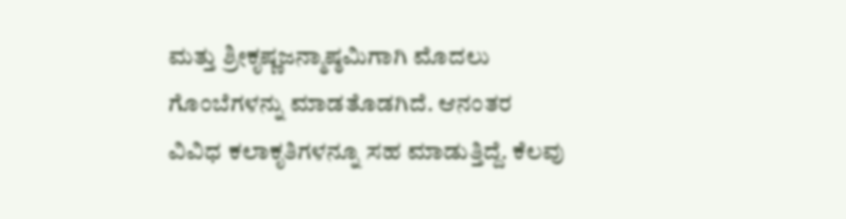ಮತ್ತು ಶ್ರೀಕೃಷ್ಣಜನ್ಮಾಷ್ಠಮಿಗಾಗಿ ಮೊದಲು ಗೊಂಬೆಗಳನ್ನು ಮಾಡತೊಡಗಿದೆ. ಆನಂತರ ವಿವಿಧ ಕಲಾಕೃತಿಗಳನ್ನೂ ಸಹ ಮಾಡುತ್ತಿದ್ದೆ. ಕೆಲವು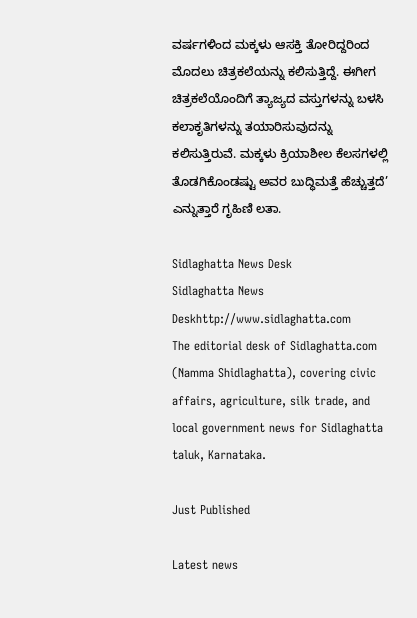ವರ್ಷಗಳಿಂದ ಮಕ್ಕಳು ಆಸಕ್ತಿ ತೋರಿದ್ದರಿಂದ ಮೊದಲು ಚಿತ್ರಕಲೆಯನ್ನು ಕಲಿಸುತ್ತಿದ್ದೆ. ಈಗೀಗ ಚಿತ್ರಕಲೆಯೊಂದಿಗೆ ತ್ಯಾಜ್ಯದ ವಸ್ತುಗಳನ್ನು ಬಳಸಿ ಕಲಾಕೃತಿಗಳನ್ನು ತಯಾರಿಸುವುದನ್ನು ಕಲಿಸುತ್ತಿರುವೆ. ಮಕ್ಕಳು ಕ್ರಿಯಾಶೀಲ ಕೆಲಸಗಳಲ್ಲಿ ತೊಡಗಿಕೊಂಡಷ್ಟು ಅವರ ಬುದ್ಧಿಮತ್ತೆ ಹೆಚ್ಚುತ್ತದೆ’ ಎನ್ನುತ್ತಾರೆ ಗೃಹಿಣಿ ಲತಾ.

Sidlaghatta News Desk
Sidlaghatta News Deskhttp://www.sidlaghatta.com
The editorial desk of Sidlaghatta.com (Namma Shidlaghatta), covering civic affairs, agriculture, silk trade, and local government news for Sidlaghatta taluk, Karnataka.

Just Published

Latest news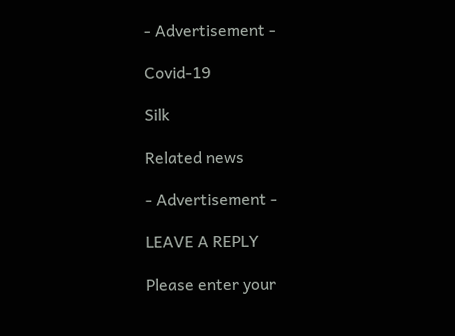- Advertisement -

Covid-19

Silk

Related news

- Advertisement -

LEAVE A REPLY

Please enter your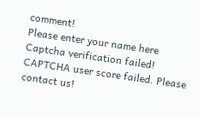comment!
Please enter your name here
Captcha verification failed!
CAPTCHA user score failed. Please contact us!